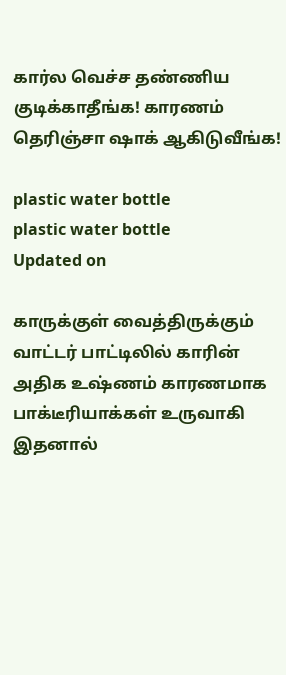கார்ல வெச்ச தண்ணிய குடிக்காதீங்க! காரணம் தெரிஞ்சா ஷாக் ஆகிடுவீங்க!

plastic water bottle
plastic water bottle
Updated on

காருக்குள் வைத்திருக்கும் வாட்டர் பாட்டிலில் காரின் அதிக உஷ்ணம் காரணமாக பாக்டீரியாக்கள் உருவாகி இதனால்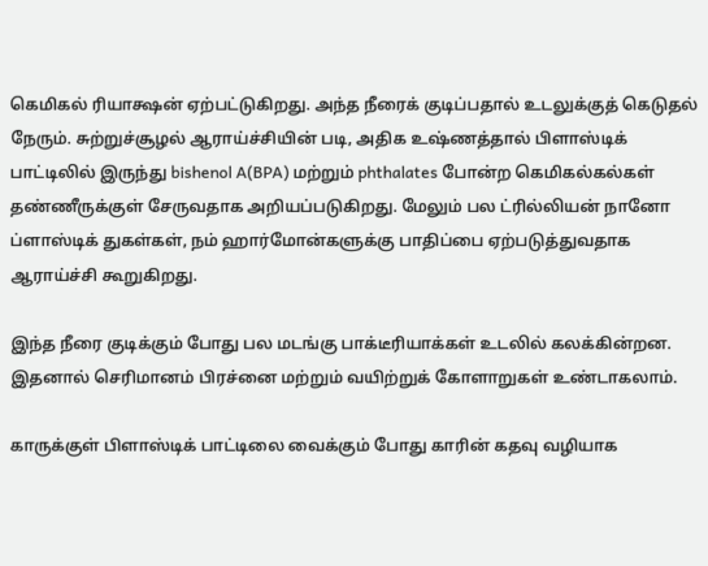கெமிகல் ரியாக்ஷன் ஏற்பட்டுகிறது. அந்த நீரைக் குடிப்பதால் உடலுக்குத் கெடுதல் நேரும். சுற்றுச்சூழல் ஆராய்ச்சியின் படி, அதிக உஷ்ணத்தால் பிளாஸ்டிக் பாட்டிலில் இருந்து bishenol A(BPA) மற்றும் phthalates போன்ற கெமிகல்கல்கள் தண்ணீருக்குள் சேருவதாக அறியப்படுகிறது. மேலும் பல ட்ரில்லியன் நானோ ப்ளாஸ்டிக் துகள்கள், நம் ஹார்மோன்களுக்கு பாதிப்பை ஏற்படுத்துவதாக ஆராய்ச்சி கூறுகிறது.

இந்த நீரை குடிக்கும் போது பல மடங்கு பாக்டீரியாக்கள் உடலில் கலக்கின்றன. இதனால் செரிமானம் பிரச்னை மற்றும் வயிற்றுக் கோளாறுகள் உண்டாகலாம்.

காருக்குள் பிளாஸ்டிக் பாட்டிலை வைக்கும் போது காரின் கதவு வழியாக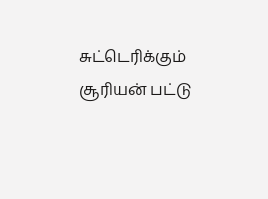சுட்டெரிக்கும் சூரியன் பட்டு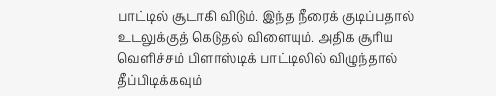பாட்டில் சூடாகி விடும். இந்த நீரைக் குடிப்பதால் உடலுக்குத் கெடுதல் விளையும். அதிக சூரிய வெளிச்சம் பிளாஸ்டிக் பாட்டிலில் விழுந்தால் தீப்பிடிக்கவும்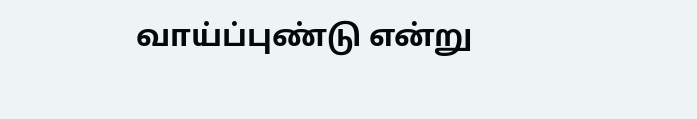வாய்ப்புண்டு என்று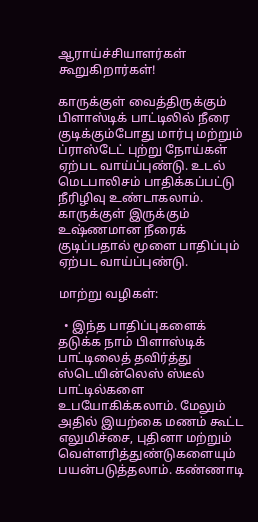ஆராய்ச்சியாளர்கள் கூறுகிறார்கள்!

காருக்குள் வைத்திருக்கும் பிளாஸ்டிக் பாட்டிலில் நீரை குடிக்கும்போது மார்பு மற்றும் ப்ராஸ்டேட் புற்று நோய்கள் ஏற்பட வாய்ப்புண்டு. உடல் மெடபாலிசம் பாதிக்கப்பட்டு நீரிழிவு உண்டாகலாம். காருக்குள் இருக்கும் உஷ்ணமான நீரைக் குடிப்பதால் மூளை பாதிப்பும் ஏற்பட வாய்ப்புண்டு.

மாற்று வழிகள்:

  • இந்த பாதிப்புகளைக் தடுக்க நாம் பிளாஸ்டிக் பாட்டிலைத் தவிர்த்து ஸ்டெயின்லெஸ் ஸ்டீல் பாட்டில்களை உபயோகிக்கலாம். மேலும் அதில் இயற்கை மணம் கூட்ட எலுமிச்சை, புதினா மற்றும் வெள்ளரித்துண்டுகளையும் பயன்படுத்தலாம். கண்ணாடி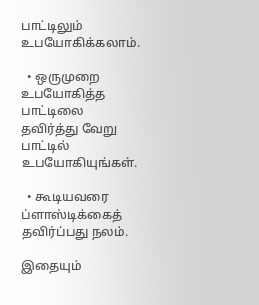பாட்டிலும் உபயோகிக்கலாம்.

  • ஒருமுறை உபயோகித்த பாட்டிலை தவிர்த்து வேறு பாட்டில் உபயோகியுங்கள்.

  • கூடியவரை ப்ளாஸ்டிக்கைத் தவிர்ப்பது நலம்.

இதையும்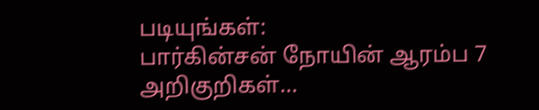படியுங்கள்:
பார்கின்சன் நோயின் ஆரம்ப 7 அறிகுறிகள்…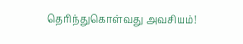தெரிந்துகொள்வது அவசியம்!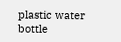plastic water bottle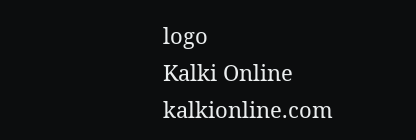logo
Kalki Online
kalkionline.com